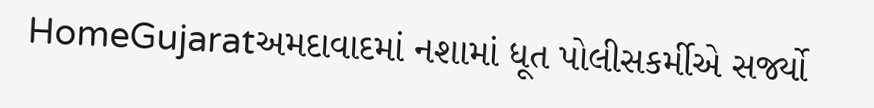HomeGujaratઅમદાવાદમાં નશામાં ધૂત પોલીસકર્મીએ સર્જ્યો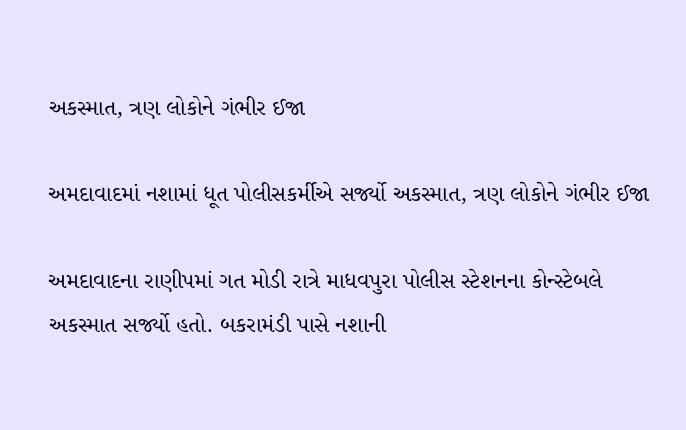અકસ્માત, ત્રણ લોકોને ગંભીર ઈજા

અમદાવાદમાં નશામાં ધૂત પોલીસકર્મીએ સર્જ્યો અકસ્માત, ત્રણ લોકોને ગંભીર ઈજા

અમદાવાદના રાણીપમાં ગત મોડી રાત્રે માધવપુરા પોલીસ સ્ટેશનના કોન્સ્ટેબલે અકસ્માત સર્જ્યો હતો. બકરામંડી પાસે નશાની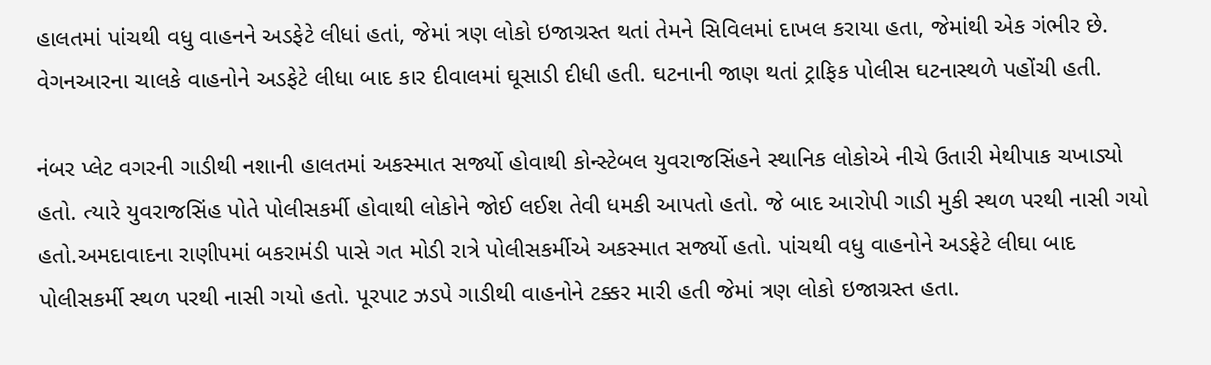હાલતમાં પાંચથી વધુ વાહનને અડફેટે લીધાં હતાં, જેમાં ત્રણ લોકો ઇજાગ્રસ્ત થતાં તેમને સિવિલમાં દાખલ કરાયા હતા, જેમાંથી એક ગંભીર છે. વેગનઆરના ચાલકે વાહનોને અડફેટે લીધા બાદ કાર દીવાલમાં ઘૂસાડી દીધી હતી. ઘટનાની જાણ થતાં ટ્રાફિક પોલીસ ઘટનાસ્થળે પહોંચી હતી.

નંબર પ્લેટ વગરની ગાડીથી નશાની હાલતમાં અકસ્માત સર્જ્યો હોવાથી કોન્સ્ટેબલ યુવરાજસિંહને સ્થાનિક લોકોએ નીચે ઉતારી મેથીપાક ચખાડ્યો હતો. ત્યારે યુવરાજસિંહ પોતે પોલીસકર્મી હોવાથી લોકોને જોઈ લઈશ તેવી ધમકી આપતો હતો. જે બાદ આરોપી ગાડી મુકી સ્થળ પરથી નાસી ગયો હતો.અમદાવાદના રાણીપમાં બકરામંડી પાસે ગત મોડી રાત્રે પોલીસકર્મીએ અકસ્માત સર્જ્યો હતો. પાંચથી વધુ વાહનોને અડફેટે લીઘા બાદ પોલીસકર્મી સ્થળ પરથી નાસી ગયો હતો. પૂરપાટ ઝડપે ગાડીથી વાહનોને ટક્કર મારી હતી જેમાં ત્રણ લોકો ઇજાગ્રસ્ત હતા.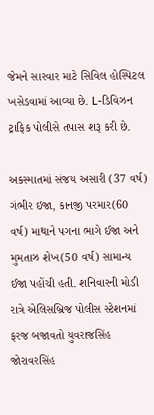જેમને સારવાર માટે સિવિલ હોસ્પિટલ ખસેડવામાં આવ્યા છે. L-ડિવિઝન ટ્રાફિક પોલીસે તપાસ શરૂ કરી છે.

અકસ્માતમાં સંજય અસારી (37 વર્ષ) ગંભીર ઇજા, કાનજી પરમાર(60 વર્ષ) માથાને પગના ભાગે ઈજા અને મુમતાઝ શેખ(50 વર્ષ) સામાન્ય ઈજા પહોંચી હતી. શનિવારની મોડી રાત્રે એલિસબ્રિજ પોલીસ સ્ટેશનમાં ફરજ બજાવતો યુવરાજસિંહ જોરાવરસિંહ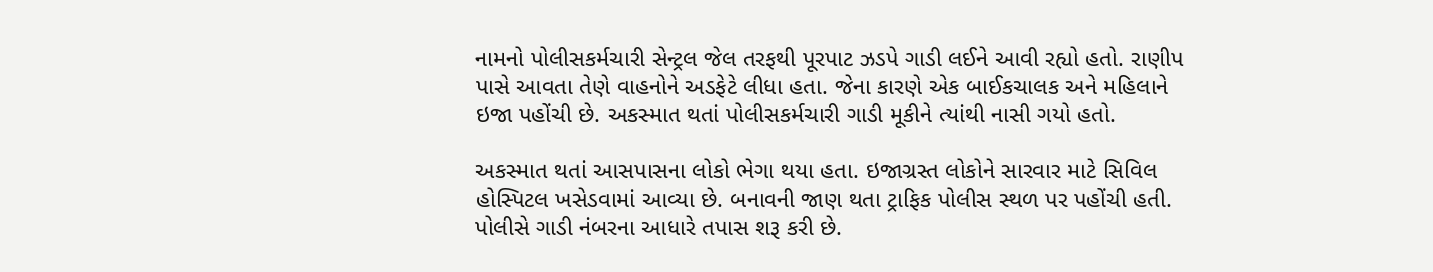નામનો પોલીસકર્મચારી સેન્ટ્રલ જેલ તરફથી પૂરપાટ ઝડપે ગાડી લઈને આવી રહ્યો હતો. રાણીપ પાસે આવતા તેણે વાહનોને અડફેટે લીધા હતા. જેના કારણે એક બાઈકચાલક અને મહિલાને ઇજા પહોંચી છે. અકસ્માત થતાં પોલીસકર્મચારી ગાડી મૂકીને ત્યાંથી નાસી ગયો હતો.

અકસ્માત થતાં આસપાસના લોકો ભેગા થયા હતા. ઇજાગ્રસ્ત લોકોને સારવાર માટે સિવિલ હોસ્પિટલ ખસેડવામાં આવ્યા છે. બનાવની જાણ થતા ટ્રાફિક પોલીસ સ્થળ પર પહોંચી હતી. પોલીસે ગાડી નંબરના આધારે તપાસ શરૂ કરી છે.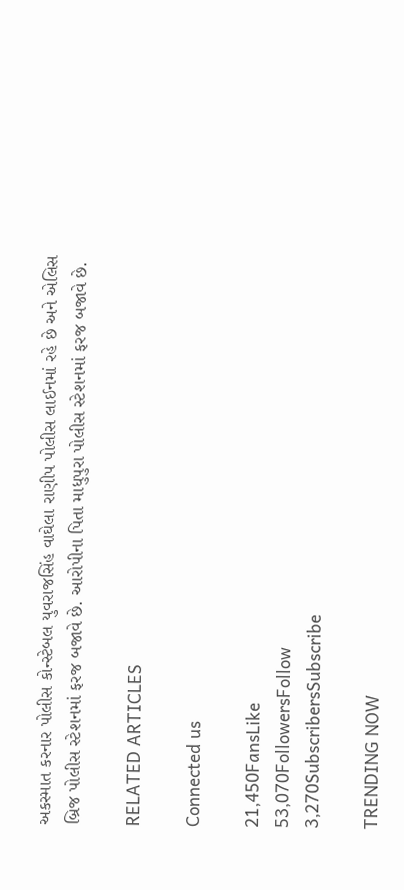અકસ્માત કરનાર પોલીસ કોન્સ્ટેબલ યુવરાજસિંહ વાઘેલા રાણીપ પોલીસ લાઈનમાં રહે છે અને એલિસ બ્રિજ પોલીસ સ્ટેશનમાં ફરજ બજાવે છે. આરોપીના પિતા માધુપુરા પોલીસ સ્ટેશનમાં ફરજ બજાવે છે.

RELATED ARTICLES

Connected us

21,450FansLike
53,070FollowersFollow
3,270SubscribersSubscribe

TRENDING NOW